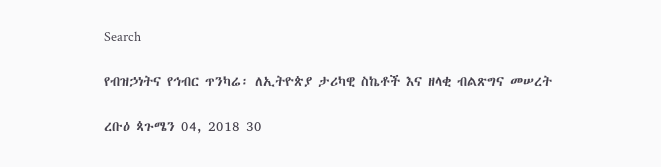Search

የብዝኃነትና የኅብር ጥንካሬ፡ ለኢትዮጵያ ታሪካዊ ስኬቶች እና ዘላቂ ብልጽግና መሠረት

ረቡዕ ጳጉሜን 04, 2018 30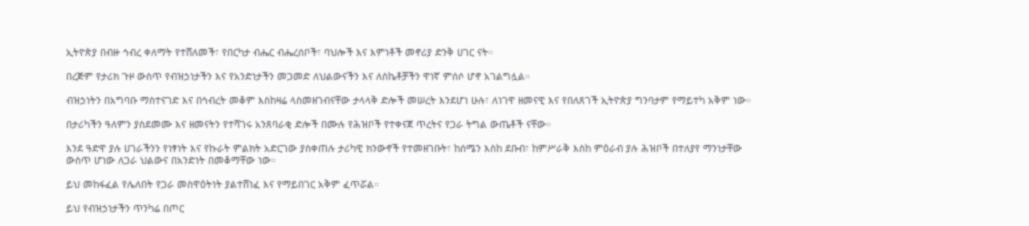ኢትዮጵያ በብዙ ኅብረ ቀለማት የተሸለመች፣ የበርካታ ብሔር ብሔረሰቦች፣ ባህሎች እና እምነቶች መኖሪያ ድንቅ ሀገር ናት።

በረጅም የታሪክ ጉዞ ውስጥ የብዝኃነታችን እና የአንድነታችን መጋመድ ለህልውናችን እና ለስኬቶቻችን ዋነኛ ምሰሶ ሆኖ አገልግሏል።

ብዝኃነትን በአግባቡ ማስተናገድ እና በኅብረት መቆም እስከዛሬ ላስመዘገብናቸው ታላላቅ ድሎች መሠረት እንደሆነ ሁሉ፣ ለነገዋ ዘመናዊ እና የበለጸገች ኢትዮጵያ ግንባታም የማይተካ አቅም ነው።

በታሪካችን ዓለምን ያስደመሙ እና ዘመናትን የተሻገሩ አንጸባራቂ ድሎች በሙሉ የሕዝቦች የተቀናጀ ጥረትና የጋራ ትግል ውጤቶች ናቸው።

እንደ ዓድዋ ያሉ ሀገራችንን የነፃነት እና የኩራት ምልክት አድርገው ያስቀጠሉ ታሪካዊ ክንውኖች የተመዘገቡት፣ ከሰሜን እስከ ደቡብ፣ ከምሥራቅ እስከ ምዕራብ ያሉ ሕዝቦች በተለያየ ማንነታቸው ውስጥ ሆነው ለጋራ ህልውና በአንድነት በመቆማቸው ነው።

ይህ መከፋፈል የሌለበት የጋራ መስዋዕትነት ያልተሸነፈ እና የማይበገር አቅም ፈጥሯል።

ይህ የብዝኃነታችን ጥንካሬ በጦር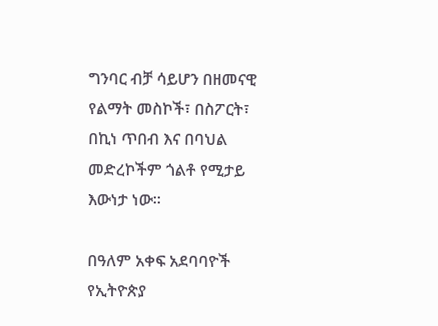ግንባር ብቻ ሳይሆን በዘመናዊ የልማት መስኮች፣ በስፖርት፣ በኪነ ጥበብ እና በባህል መድረኮችም ጎልቶ የሚታይ እውነታ ነው።

በዓለም አቀፍ አደባባዮች የኢትዮጵያ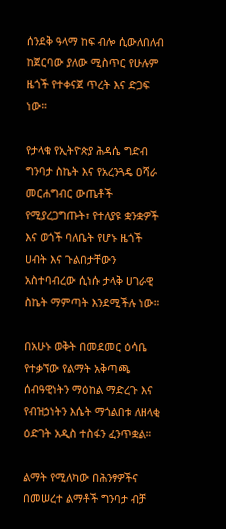ሰንደቅ ዓላማ ከፍ ብሎ ሲውለበለብ ከጀርባው ያለው ሚስጥር የሁሉም ዜጎች የተቀናጀ ጥረት እና ድጋፍ ነው።

የታላቁ የኢትዮጵያ ሕዳሴ ግድብ ግንባታ ስኬት እና የአረንጓዴ ዐሻራ መርሐግብር ውጤቶች የሚያረጋግጡት፣ የተለያዩ ቋንቋዎች እና ወጎች ባለቤት የሆኑ ዜጎች ሀብት እና ጉልበታቸውን አስተባብረው ሲነሱ ታላቅ ሀገራዊ ስኬት ማምጣት እንደሚችሉ ነው።

በአሁኑ ወቅት በመደመር ዕሳቤ የተቃኘው የልማት አቅጣጫ ሰብዓዊነትን ማዕከል ማድረጉ እና የብዝኃነትን እሴት ማጎልበቱ ለዘላቂ ዕድገት አዲስ ተስፋን ፈንጥቋል።

ልማት የሚለካው በሕንፃዎችና በመሠረተ ልማቶች ግንባታ ብቻ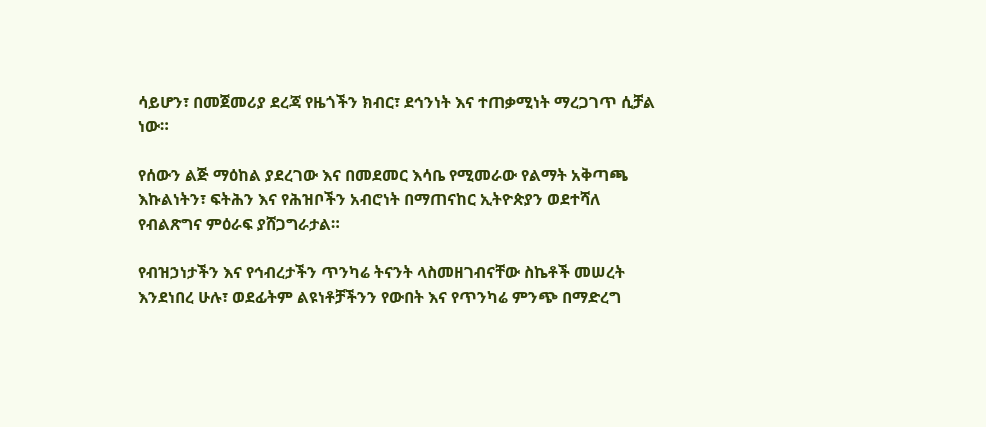ሳይሆን፣ በመጀመሪያ ደረጃ የዜጎችን ክብር፣ ደኅንነት እና ተጠቃሚነት ማረጋገጥ ሲቻል ነው።

የሰውን ልጅ ማዕከል ያደረገው እና በመደመር እሳቤ የሚመራው የልማት አቅጣጫ እኩልነትን፣ ፍትሕን እና የሕዝቦችን አብሮነት በማጠናከር ኢትዮጵያን ወደተሻለ የብልጽግና ምዕራፍ ያሸጋግራታል።

የብዝኃነታችን እና የኅብረታችን ጥንካሬ ትናንት ላስመዘገብናቸው ስኬቶች መሠረት እንደነበረ ሁሉ፣ ወደፊትም ልዩነቶቻችንን የውበት እና የጥንካሬ ምንጭ በማድረግ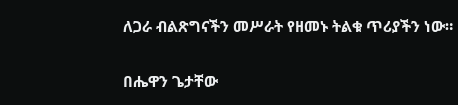ለጋራ ብልጽግናችን መሥራት የዘመኑ ትልቁ ጥሪያችን ነው።

በሔዋን ጌታቸው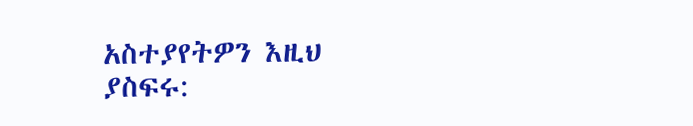አስተያየትዎን እዚህ ያስፍሩ: